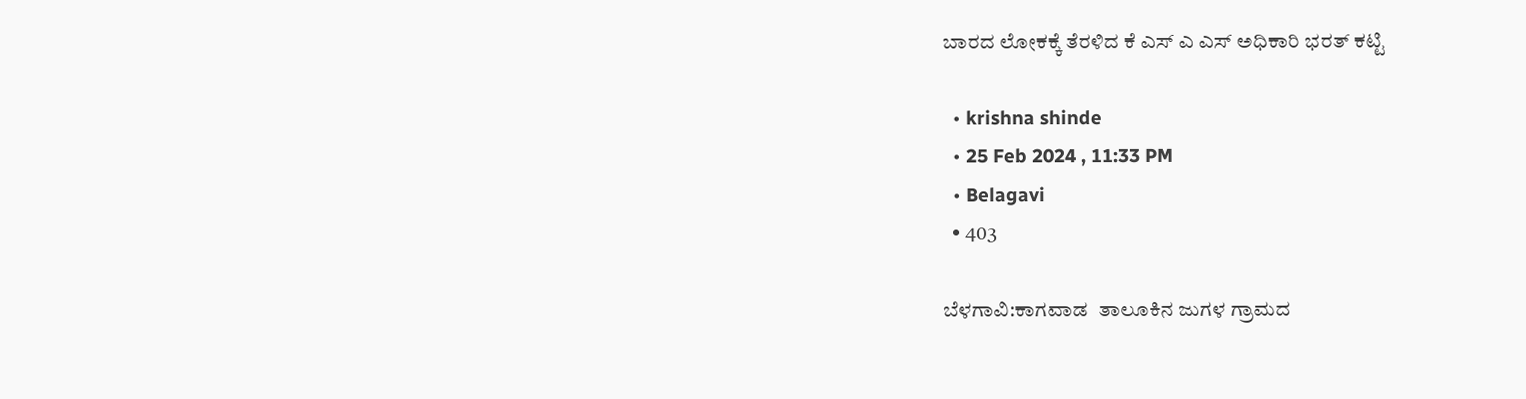ಬಾರದ ಲೋಕಕ್ಕೆ ತೆರಳಿದ ಕೆ ಎಸ್ ಎ ಎಸ್ ಅಧಿಕಾರಿ ಭರತ್ ಕಟ್ಟಿ

  • krishna shinde
  • 25 Feb 2024 , 11:33 PM
  • Belagavi
  • 403

ಬೆಳಗಾವಿ:ಕಾಗವಾಡ  ತಾಲೂಕಿನ ಜುಗಳ ಗ್ರಾಮದ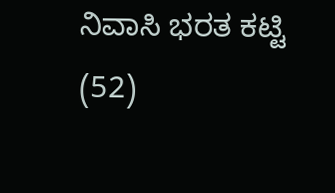ನಿವಾಸಿ ಭರತ ಕಟ್ಟಿ (52)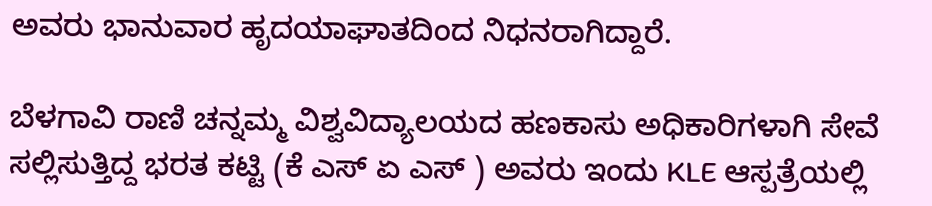ಅವರು ಭಾನುವಾರ ಹೃದಯಾಘಾತದಿಂದ ನಿಧನರಾಗಿದ್ದಾರೆ.

ಬೆಳಗಾವಿ ರಾಣಿ ಚನ್ನಮ್ಮ ವಿಶ್ವವಿದ್ಯಾಲಯದ ಹಣಕಾಸು ಅಧಿಕಾರಿಗಳಾಗಿ ಸೇವೆ ಸಲ್ಲಿಸುತ್ತಿದ್ದ ಭರತ ಕಟ್ಟಿ (ಕೆ ಎಸ್ ಏ ಎಸ್ ) ಅವರು ಇಂದು KLE ಆಸ್ಪತ್ರೆಯಲ್ಲಿ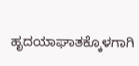ಹೃದಯಾಘಾತಕ್ಕೊಳಗಾಗಿ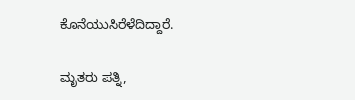ಕೊನೆಯುಸಿರೆಳೆದಿದ್ದಾರೆ.

ಮೃತರು ಪತ್ನಿ,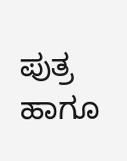ಪುತ್ರ ಹಾಗೂ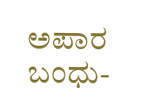ಅಪಾರ ಬಂಧು-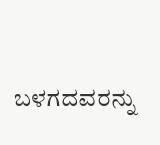ಬಳಗದವರನ್ನು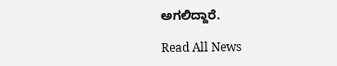ಅಗಲಿದ್ದಾರೆ.

Read All News